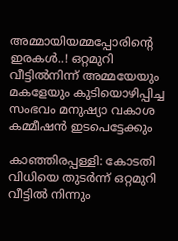അമ്മായിയമ്മപ്പോരിന്‍റെ ഇരകൾ..! ഒറ്റമുറി വീട്ടിൽനിന്ന് അമ്മയേയും മകളേയും കുടിയൊഴിപ്പിച്ച സംഭവം മനുഷ്യാ വകാശ കമ്മീഷൻ ഇടപെട്ടേക്കും

കാഞ്ഞിരപ്പള്ളി: കോടതി വിധിയെ തുടർന്ന് ഒറ്റമുറി വീട്ടിൽ നിന്നും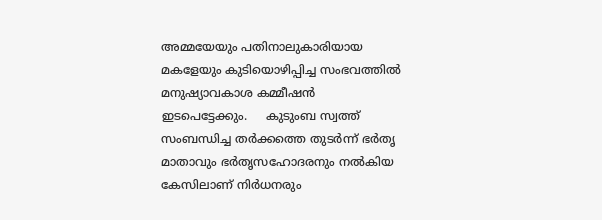അമ്മയേയും പതിനാലുകാരിയായ മകളേയും കുടിയൊഴിപ്പിച്ച സംഭവത്തിൽ മനുഷ്യാവകാശ കമ്മീഷൻ ഇടപെട്ടേക്കും.     കുടുംബ സ്വത്ത് സംബന്ധിച്ച തർക്കത്തെ തുടർന്ന് ഭർതൃ മാതാവും ഭർതൃസഹോദരനും നൽകിയ കേസിലാണ് നിർധനരും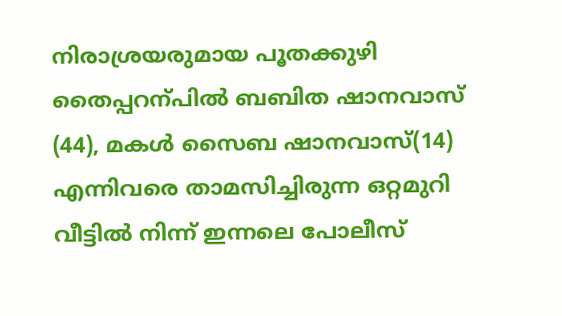നിരാശ്രയരുമായ പൂതക്കുഴി തൈപ്പറന്പിൽ ബബിത ഷാനവാസ് (44), മകൾ സൈബ ഷാനവാസ്(14) എന്നിവരെ താമസിച്ചിരുന്ന ഒറ്റമുറി വീട്ടിൽ നിന്ന് ഇന്നലെ പോലീസ്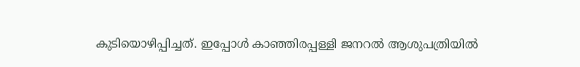കുടിയൊഴിപ്പിച്ചത്. ഇപ്പോൾ കാഞ്ഞിരപ്പള്ളി ജനറൽ ആശുപത്രിയിൽ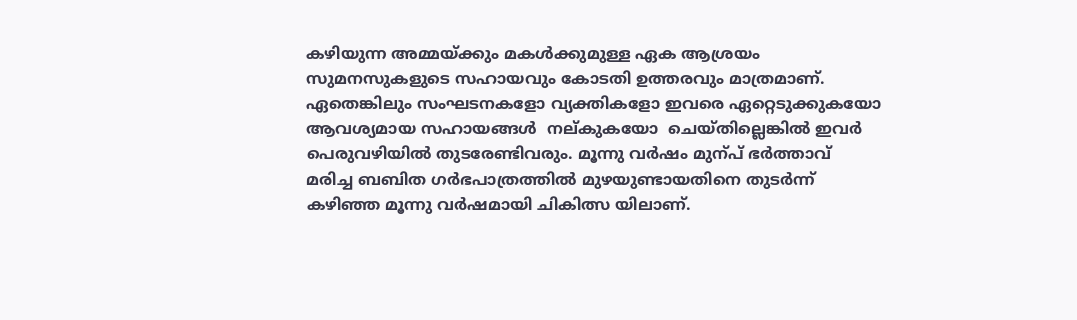കഴിയുന്ന അമ്മയ്ക്കും മകൾക്കുമുള്ള ഏക ആശ്രയം സുമനസുകളുടെ സഹായവും കോടതി ഉത്തരവും മാത്രമാണ്.  ഏതെങ്കിലും സംഘടനകളോ വ്യക്തികളോ ഇവരെ ഏറ്റെടുക്കുകയോ ആവശ്യമായ സഹായങ്ങൾ  നല്കുകയോ  ചെയ്തില്ലെങ്കിൽ ഇവർ പെരുവഴിയിൽ തുടരേണ്ടിവരും. മൂന്നു വർഷം മുന്പ് ഭർത്താവ് മരിച്ച ബബിത ഗർഭപാത്രത്തിൽ മുഴയുണ്ടായതിനെ തുടർന്ന് കഴിഞ്ഞ മൂന്നു വർഷമായി ചികിത്സ യിലാണ്.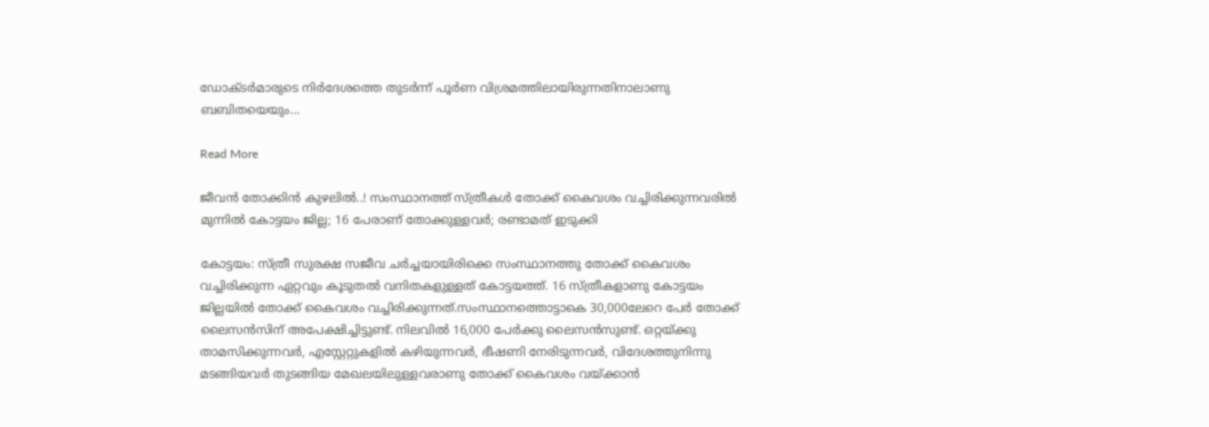ഡോക്ടർമാരുടെ നിർദേശത്തെ തുടർന്ന് പൂർണ വിശ്രമത്തിലായിരുന്നതിനാലാണു ബബിതയെയും…

Read More

ജീവൻ തോക്കിൻ കുഴലിൽ..! സംസ്ഥാനത്ത് സ്ത്രീകൾ തോക്ക് കൈവശം വച്ചിരിക്കുന്നവരിൽ മുന്നിൽ കോട്ടയം ജില്ല; 16 പേരാണ് തോക്കുള്ളവർ; രണ്ടാമത് ഇടുക്കി

കോട്ടയം: സ്ത്രീ സുരക്ഷ സജീവ ചർച്ചയായിരിക്കെ സംസ്ഥാനത്തു തോക്ക് കൈവശം വച്ചിരിക്കുന്ന ഏറ്റവും കൂടുതൽ വനിതകളുള്ളത് കോട്ടയത്ത്. 16 സ്ത്രീകളാണു കോട്ടയം ജില്ലയിൽ തോക്ക് കൈവശം വച്ചിരിക്കുന്നത്.സംസ്ഥാനത്തൊട്ടാകെ 30,000ലേറെ പേർ തോക്ക് ലൈസൻസിന് അപേക്ഷിച്ചിട്ടുണ്ട്. നിലവിൽ 16,000 പേർക്കു ലൈസൻസുണ്ട്. ഒറ്റയ്ക്കു താമസിക്കുന്നവർ, എസ്റ്റേറ്റുകളിൽ കഴിയുന്നവർ, ഭീഷണി നേരിടുന്നവർ, വിദേശത്തുനിന്നു മടങ്ങിയവർ തുടങ്ങിയ മേഖലയിലുള്ളവരാണു തോക്ക് കൈവശം വയ്ക്കാൻ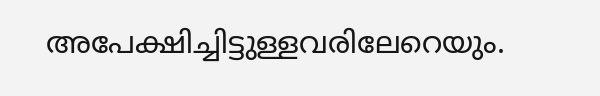അപേക്ഷിച്ചിട്ടുള്ളവരിലേറെയും.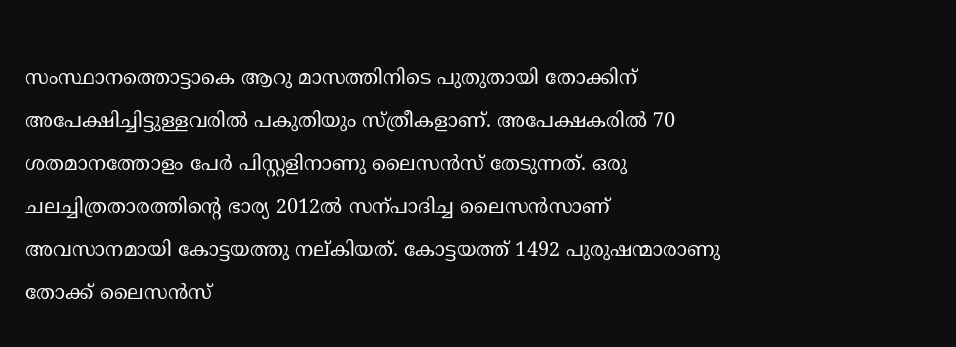സംസ്ഥാനത്തൊട്ടാകെ ആറു മാസത്തിനിടെ പുതുതായി തോക്കിന് അപേക്ഷിച്ചിട്ടുള്ളവരിൽ പകുതിയും സ്ത്രീകളാണ്. അപേക്ഷകരിൽ 70 ശതമാനത്തോളം പേർ പിസ്റ്റളിനാണു ലൈസൻസ് തേടുന്നത്. ഒരു ചലച്ചിത്രതാരത്തിന്‍റെ ഭാര്യ 2012ൽ സന്പാദിച്ച ലൈസൻസാണ് അവസാനമായി കോട്ടയത്തു നല്കിയത്. കോട്ടയത്ത് 1492 പുരുഷന്മാരാണു തോക്ക് ലൈസൻസ്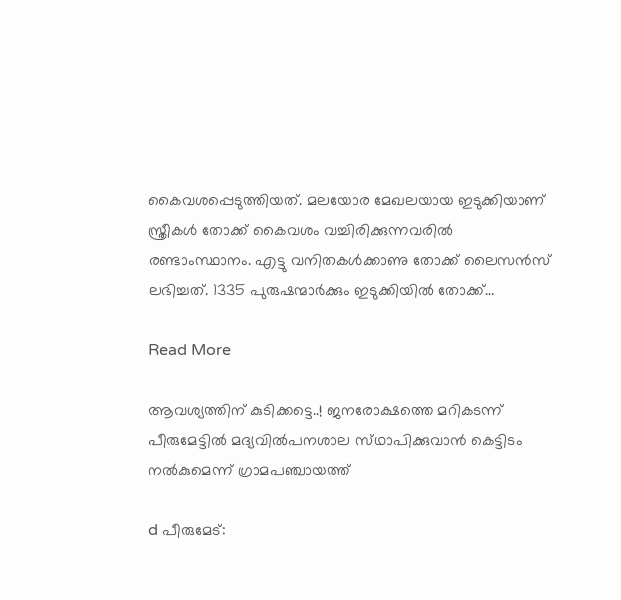കൈവശപ്പെടുത്തിയത്. മലയോര മേഖലയായ ഇടുക്കിയാണ് സ്ത്രീകൾ തോക്ക് കൈവശം വച്ചിരിക്കുന്നവരിൽ രണ്ടാംസ്ഥാനം. എട്ടു വനിതകൾക്കാണു തോക്ക് ലൈസൻസ് ലഭിച്ചത്. 1335 പുരുഷന്മാർക്കും ഇടുക്കിയിൽ തോക്ക്…

Read More

ആവശ്യത്തിന് കുടിക്കട്ടെ..! ജനരോക്ഷത്തെ മറികടന്ന് പീരുമേട്ടിൽ മദ്യവിൽപനശാല സ്‌ഥാപിക്കുവാൻ കെട്ടിടം നൽകുമെന്ന് ഗ്രാമപഞ്ചായത്ത്

d പീരുമേട്: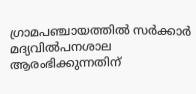ഗ്രാമപഞ്ചായത്തിൽ സർക്കാർ മദ്യവിൽപനശാല ആരംഭിക്കുന്നതിന്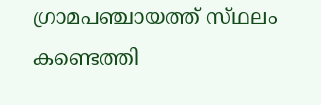ഗ്രാമപഞ്ചായത്ത് സ്‌ഥലം കണ്ടെത്തി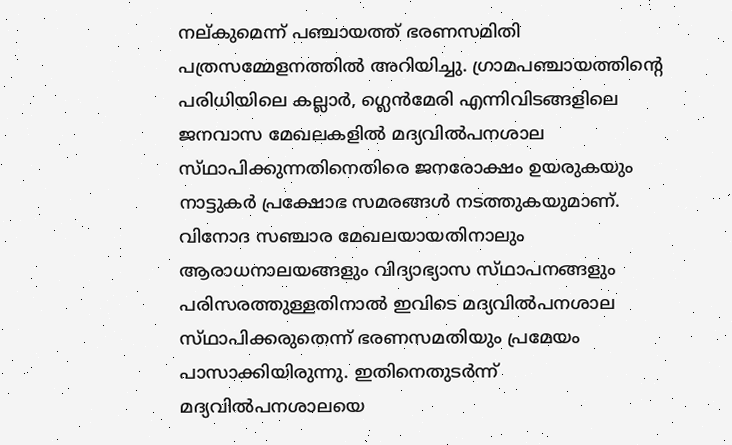നല്കുമെന്ന് പഞ്ചായത്ത് ഭരണസമിതി പത്രസമ്മേളനത്തിൽ അറിയിച്ചു. ഗ്രാമപഞ്ചായത്തിന്‍റെ പരിധിയിലെ കല്ലാർ, ഗ്ലെൻമേരി എന്നിവിടങ്ങളിലെ ജനവാസ മേഖലകളിൽ മദ്യവിൽപനശാല സ്‌ഥാപിക്കുന്നതിനെതിരെ ജനരോക്ഷം ഉയരുകയും നാട്ടുകർ പ്രക്ഷോഭ സമരങ്ങൾ നടത്തുകയുമാണ്. വിനോദ സഞ്ചാര മേഖലയായതിനാലും ആരാധനാലയങ്ങളും വിദ്യാഭ്യാസ സ്‌ഥാപനങ്ങളും പരിസരത്തുള്ളതിനാൽ ഇവിടെ മദ്യവിൽപനശാല സ്‌ഥാപിക്കരുതെന്ന് ഭരണസമതിയും പ്രമേയം പാസാക്കിയിരുന്നു. ഇതിനെതുടർന്ന് മദ്യവിൽപനശാലയെ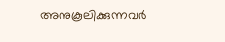അനുകൂലിക്കുന്നവർ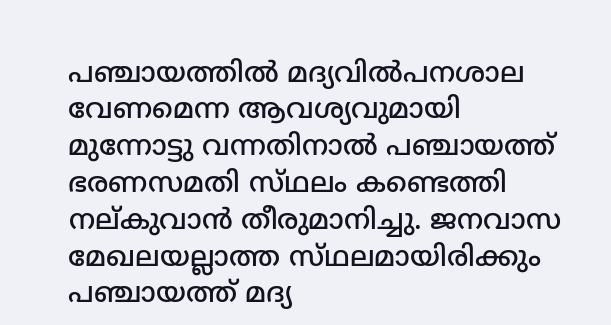പഞ്ചായത്തിൽ മദ്യവിൽപനശാല വേണമെന്ന ആവശ്യവുമായി മുന്നോട്ടു വന്നതിനാൽ പഞ്ചായത്ത് ഭരണസമതി സ്‌ഥലം കണ്ടെത്തി നല്കുവാൻ തീരുമാനിച്ചു. ജനവാസ മേഖലയല്ലാത്ത സ്‌ഥലമായിരിക്കും പഞ്ചായത്ത് മദ്യ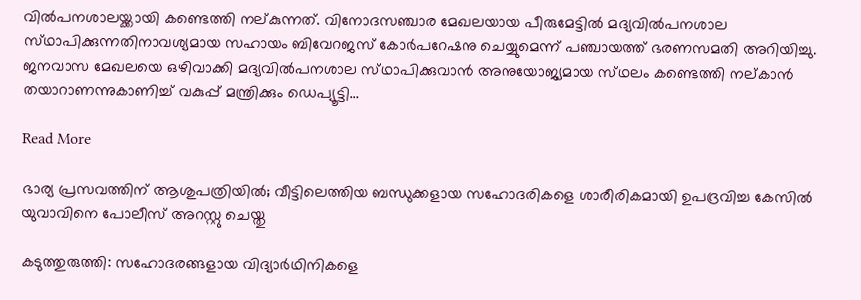വിൽപനശാലയ്ക്കായി കണ്ടെത്തി നല്കുന്നത്. വിനോദസഞ്ചാര മേഖലയായ പീരുമേട്ടിൽ മദ്യവിൽപനശാല സ്‌ഥാപിക്കുന്നതിനാവശ്യമായ സഹായം ബിവേറജസ് കോർപറേഷനു ചെയ്യുമെന്ന് പഞ്ചായത്ത് ഭരണസമതി അറിയിച്ചു. ജനവാസ മേഖലയെ ഒഴിവാക്കി മദ്യവിൽപനശാല സ്‌ഥാപിക്കുവാൻ അനുയോജ്യമായ സ്‌ഥലം കണ്ടെത്തി നല്കാൻ തയാറാണന്നുകാണിച്ച് വകുപ്പ് മന്ത്രിക്കും ഡെപ്യൂട്ടി…

Read More

ഭാര്യ പ്രസവത്തിന് ആശുപത്രിയിൽ; വീട്ടിലെത്തിയ ബന്ധുക്കളായ സഹോദരികളെ ശാരീരികമായി ഉപദ്രവിച്ച കേസിൽ യുവാവിനെ പോലീസ് അറസ്റ്റു ചെയ്തു

കടുത്തുരുത്തി: സഹോദരങ്ങളായ വിദ്യാർഥിനികളെ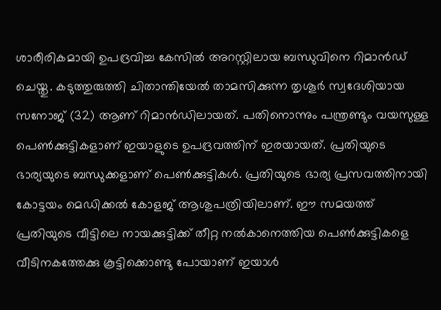ശാരീരികമായി ഉപദ്രവിച്ച കേസിൽ അറസ്റ്റിലായ ബന്ധുവിനെ റിമാൻഡ് ചെയ്തു. കടുത്തുരുത്തി ചിതാന്തിയേൽ താമസിക്കുന്ന തൃശൂർ സ്വദേശിയായ സനോജ് (32) ആണ് റിമാൻഡിലായത്. പതിനൊന്നും പന്ത്രണ്ടും വയസുള്ള പെണ്‍ക്കുട്ടികളാണ് ഇയാളുടെ ഉപദ്രവത്തിന് ഇരയായത്. പ്രതിയുടെ ഭാര്യയുടെ ബന്ധുക്കളാണ് പെണ്‍ക്കുട്ടികൾ. പ്രതിയുടെ ഭാര്യ പ്രസവത്തിനായി കോട്ടയം മെഡിക്കൽ കോളജ് ആശുപത്രിയിലാണ്. ഈ സമയത്ത് പ്രതിയുടെ വീട്ടിലെ നായക്കുട്ടിക്ക് തീറ്റ നൽകാനെത്തിയ പെണ്‍ക്കുട്ടികളെ വീടിനകത്തേക്കു കൂട്ടിക്കൊണ്ടു പോയാണ് ഇയാൾ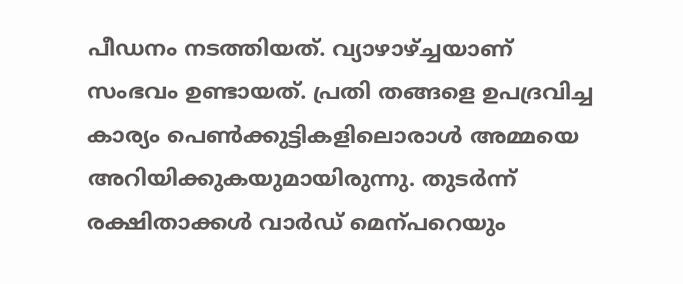പീഡനം നടത്തിയത്. വ്യാഴാഴ്ച്ചയാണ് സംഭവം ഉണ്ടായത്. പ്രതി തങ്ങളെ ഉപദ്രവിച്ച കാര്യം പെണ്‍ക്കുട്ടികളിലൊരാൾ അമ്മയെ  അറിയിക്കുകയുമായിരുന്നു. തുടർന്ന് രക്ഷിതാക്കൾ വാർഡ് മെന്പറെയും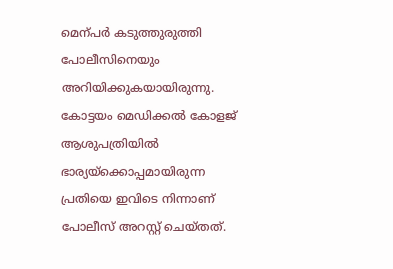മെന്പർ കടുത്തുരുത്തി പോലീസിനെയും അറിയിക്കുകയായിരുന്നു. കോട്ടയം മെഡിക്കൽ കോളജ് ആശുപത്രിയിൽ ഭാര്യയ്ക്കൊപ്പമായിരുന്ന പ്രതിയെ ഇവിടെ നിന്നാണ് പോലീസ് അറസ്റ്റ് ചെയ്തത്.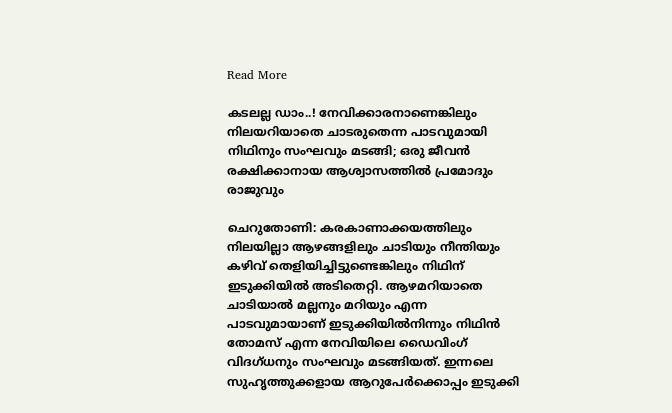Read More

കടലല്ല ഡാം..! നേവിക്കാരനാണെങ്കിലും നിലയറിയാതെ ചാടരുതെന്ന പാടവുമായി നിഥിനും സംഘവും മടങ്ങി; ഒരു ജീവൻ രക്ഷിക്കാനായ ആശ്വാസത്തിൽ പ്രമോദും രാജുവും

ചെറുതോണി: കരകാണാക്കയത്തിലും നിലയില്ലാ ആഴങ്ങളിലും ചാടിയും നീന്തിയും കഴിവ് തെളിയിച്ചിട്ടുണ്ടെങ്കിലും നിഥിന് ഇടുക്കിയിൽ അടിതെറ്റി. ആഴമറിയാതെ ചാടിയാൽ മല്ലനും മറിയും എന്ന പാടവുമായാണ് ഇടുക്കിയിൽനിന്നും നിഥിൻ തോമസ് എന്ന നേവിയിലെ ഡൈവിംഗ് വിദഗ്ധനും സംഘവും മടങ്ങിയത്. ഇന്നലെ സുഹൃത്തുക്കളായ ആറുപേർക്കൊപ്പം ഇടുക്കി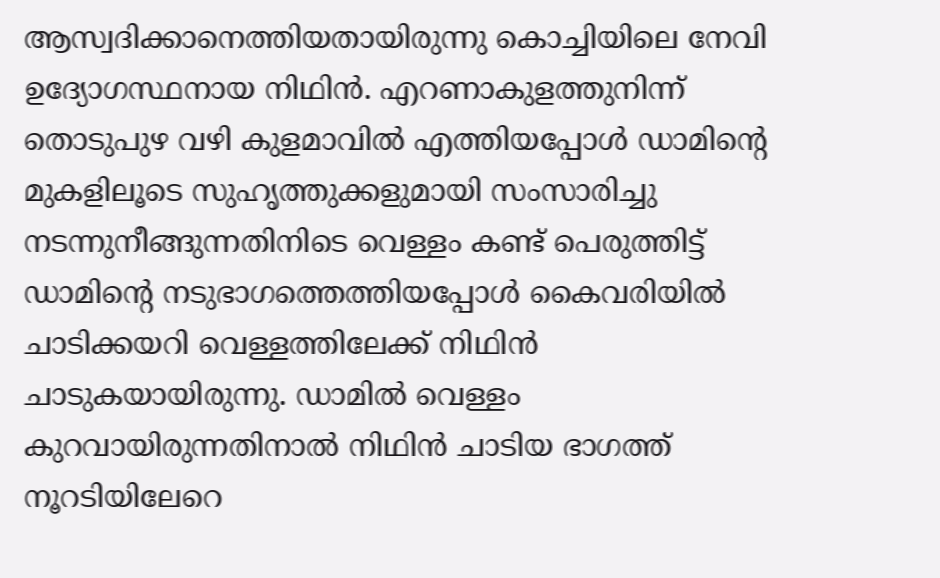ആസ്വദിക്കാനെത്തിയതായിരുന്നു കൊച്ചിയിലെ നേവി ഉദ്യോഗസ്ഥനായ നിഥിൻ. എറണാകുളത്തുനിന്ന് തൊടുപുഴ വഴി കുളമാവിൽ എത്തിയപ്പോൾ ഡാമിന്‍റെ മുകളിലൂടെ സുഹൃത്തുക്കളുമായി സംസാരിച്ചു നടന്നുനീങ്ങുന്നതിനിടെ വെള്ളം കണ്ട് പെരുത്തിട്ട് ഡാമിന്‍റെ നടുഭാഗത്തെത്തിയപ്പോൾ കൈവരിയിൽ ചാടിക്കയറി വെള്ളത്തിലേക്ക് നിഥിൻ ചാടുകയായിരുന്നു. ഡാമിൽ വെള്ളം കുറവായിരുന്നതിനാൽ നിഥിൻ ചാടിയ ഭാഗത്ത് നൂറടിയിലേറെ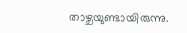താഴ്ചയുണ്ടായിരുന്നു.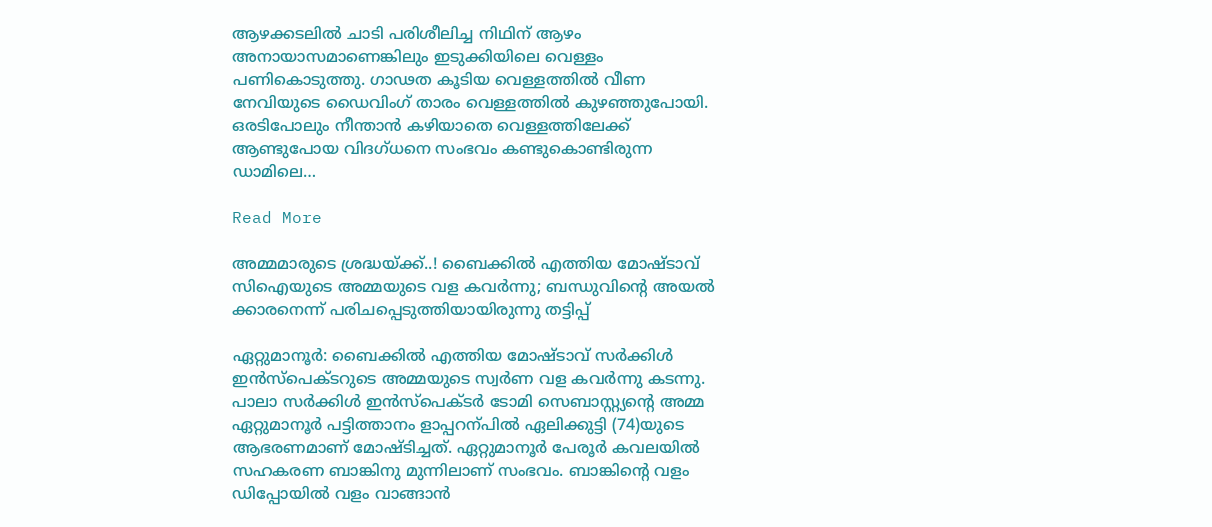ആഴക്കടലിൽ ചാടി പരിശീലിച്ച നിഥിന് ആഴം അനായാസമാണെങ്കിലും ഇടുക്കിയിലെ വെള്ളം പണികൊടുത്തു. ഗാഢത കൂടിയ വെള്ളത്തിൽ വീണ നേവിയുടെ ഡൈവിംഗ് താരം വെള്ളത്തിൽ കുഴഞ്ഞുപോയി. ഒരടിപോലും നീന്താൻ കഴിയാതെ വെള്ളത്തിലേക്ക് ആണ്ടുപോയ വിദഗ്ധനെ സംഭവം കണ്ടുകൊണ്ടിരുന്ന ഡാമിലെ…

Read More

അമ്മമാരുടെ ശ്രദ്ധയ്ക്ക്..! ബൈക്കിൽ എത്തിയ മോഷ്ടാവ് സിഐയുടെ അമ്മയുടെ വള കവർന്നു; ബന്ധുവിന്‍റെ അയൽ ക്കാരനെന്ന് പരിചപ്പെടുത്തിയായിരുന്നു തട്ടിപ്പ്

ഏറ്റുമാനൂർ: ബൈക്കിൽ എത്തിയ മോഷ്ടാവ് സർക്കിൾ ഇൻസ്പെക്ടറുടെ അമ്മയുടെ സ്വർണ വള കവർന്നു കടന്നു. പാലാ സർക്കിൾ ഇൻസ്പെക്ടർ ടോമി സെബാസ്റ്റ്യന്‍റെ അമ്മ ഏറ്റുമാനൂർ പട്ടിത്താനം ളാപ്പറന്പിൽ ഏലിക്കുട്ടി (74)യുടെ ആഭരണമാണ് മോഷ്ടിച്ചത്. ഏറ്റുമാനൂർ പേരൂർ കവലയിൽ സഹകരണ ബാങ്കിനു മുന്നിലാണ് സംഭവം. ബാങ്കിന്‍റെ വളം ഡിപ്പോയിൽ വളം വാങ്ങാൻ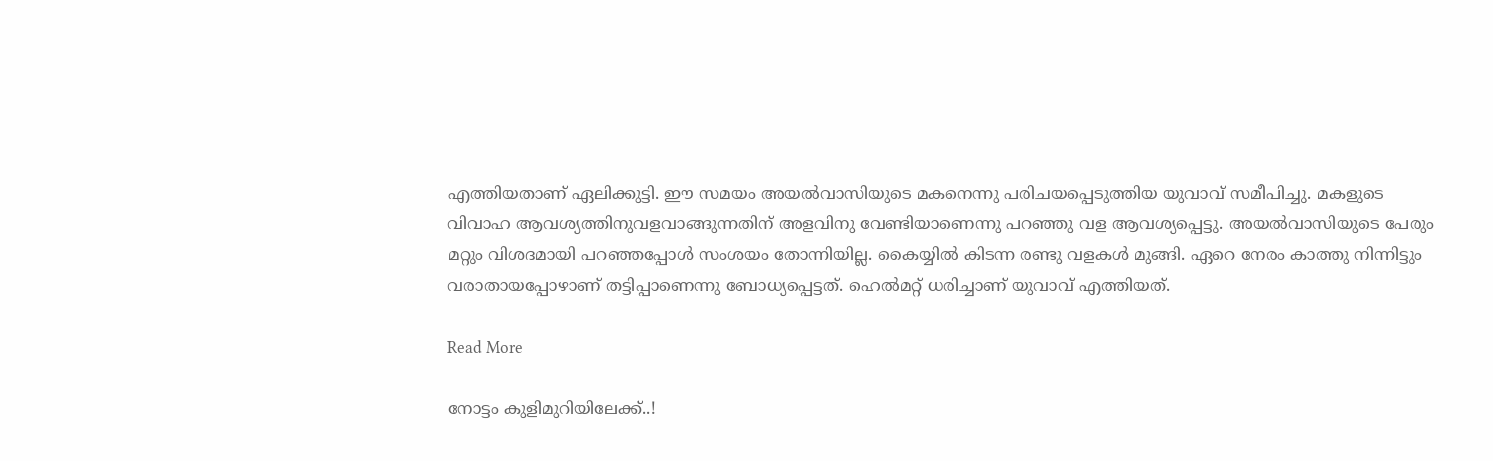എത്തിയതാണ് ഏലിക്കുട്ടി. ഈ സമയം അയൽവാസിയുടെ മകനെന്നു പരിചയപ്പെടുത്തിയ യുവാവ് സമീപിച്ചു. മകളുടെ വിവാഹ ആവശ്യത്തിനുവളവാങ്ങുന്നതിന് അളവിനു വേണ്ടിയാണെന്നു പറഞ്ഞു വള ആവശ്യപ്പെട്ടു. അയൽവാസിയുടെ പേരും മറ്റും വിശദമായി പറഞ്ഞപ്പോൾ സംശയം തോന്നിയില്ല. കൈയ്യിൽ കിടന്ന രണ്ടു വളകൾ മുങ്ങി. ഏറെ നേരം കാത്തു നിന്നിട്ടും വരാതായപ്പോഴാണ് തട്ടിപ്പാണെന്നു ബോധ്യപ്പെട്ടത്. ഹെൽമറ്റ് ധരിച്ചാണ് യുവാവ് എത്തിയത്.

Read More

നോട്ടം കുളിമുറിയിലേക്ക്..!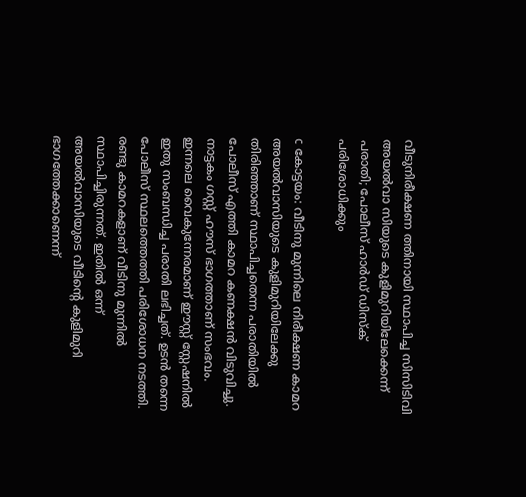വീടുനിരീക്ഷണ ത്തിനായി സ്ഥാപിച്ച സിസിടിവി അയൽവാ സിയുടെ കുളിമുറിയിലേക്കെന്ന് പരാതി; പോലീസ് ഹാർഡ് ഡിസ്ക് പരിശോധിക്കും

c കോട്ടയം: വീടിനു മുന്നിലെ നിരീക്ഷണ കാമറ അയൽവാസിയുടെ കുളിമുറിയിലേക്കു തിരിഞ്ഞാണ് സ്ഥാപിച്ചതെന്ന പരാതിയിൽ പോലീസ് എത്തി കാമറ കണക്ഷൻ വിടുവിച്ചു.  നാട്ടകം ഗസ്റ്റ് ഹൗസ് ഭാഗത്താണ് സംഭവം. ഇന്നലെ വൈകുന്നേരമാണ് ഈസ്റ്റ് സ്റ്റേഷനിൽ ഇതു സംബന്ധിച്ച പരാതി ലഭിച്ചത്. ഉടൻ തന്നെ പോലീസ് സ്ഥലത്തെത്തി പരിശോധന നടത്തി. രണ്ടു കാമറകളാണ് വീടിനു മുന്നിൽ സ്ഥാപിച്ചിരുന്നത്. ഇതിൽ ഒന്ന് അയൽവാസിയുടെ വീടിന്‍റെ കുളിമുറി ഭാഗത്തേക്കാണെന്ന്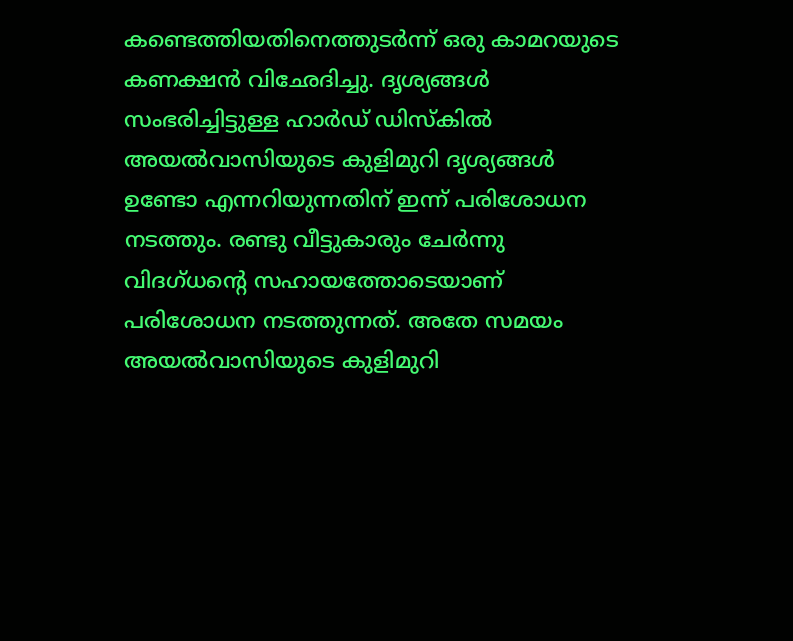കണ്ടെത്തിയതിനെത്തുടർന്ന് ഒരു കാമറയുടെ കണക്ഷൻ വിഛേദിച്ചു. ദൃശ്യങ്ങൾ സംഭരിച്ചിട്ടുള്ള ഹാർഡ് ഡിസ്കിൽ അയൽവാസിയുടെ കുളിമുറി ദൃശ്യങ്ങൾ ഉണ്ടോ എന്നറിയുന്നതിന് ഇന്ന് പരിശോധന നടത്തും. രണ്ടു വീട്ടുകാരും ചേർന്നു വിദഗ്ധന്‍റെ സഹായത്തോടെയാണ് പരിശോധന നടത്തുന്നത്. അതേ സമയം അയൽവാസിയുടെ കുളിമുറി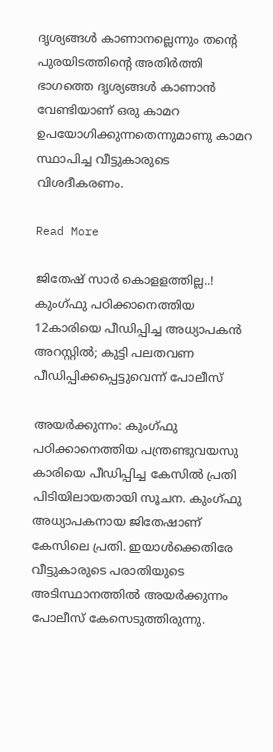ദൃശ്യങ്ങൾ കാണാനല്ലെന്നും തന്‍റെ പുരയിടത്തിന്‍റെ അതിർത്തി ഭാഗത്തെ ദൃശ്യങ്ങൾ കാണാൻ വേണ്ടിയാണ് ഒരു കാമറ ഉപയോഗിക്കുന്നതെന്നുമാണു കാമറ സ്ഥാപിച്ച വീട്ടുകാരുടെ വിശദീകരണം.

Read More

ജിതേഷ് സാർ കൊളളത്തില്ല..! കുംഗ്ഫു പഠിക്കാനെത്തിയ 12കാരിയെ പീഡിപ്പിച്ച അധ്യാപകൻ അറസ്റ്റിൽ; കുട്ടി പലതവണ പീഡിപ്പിക്കപ്പെട്ടുവെന്ന് പോലീസ്

അയർക്കുന്നം: കുംഗ്ഫു പഠിക്കാനെത്തിയ പന്ത്രണ്ടുവയസു കാരിയെ പീഡിപ്പിച്ച കേസിൽ പ്രതി പിടിയിലായതായി സൂചന. കുംഗ്ഫു അധ്യാപകനായ ജിതേഷാണ് കേസിലെ പ്രതി. ഇയാൾക്കെതിരേ വീട്ടുകാരുടെ പരാതിയുടെ അടിസ്ഥാനത്തിൽ അയർക്കുന്നം പോലീസ് കേസെടുത്തിരുന്നു.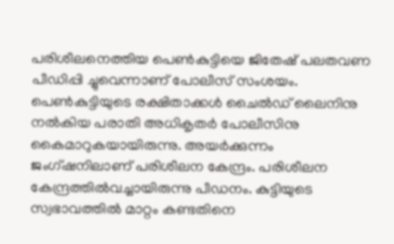പരിശീലനെത്തിയ പെണ്‍കുട്ടിയെ ജിതേഷ് പലതവണ പീഡിപ്പി ച്ചുവെന്നാണ് പോലീസ് സംശയം. പെണ്‍കുട്ടിയുടെ രക്ഷിതാക്കൾ ചൈൽഡ് ലൈനിനു നൽകിയ പരാതി അധികൃതർ പോലീസിനു കൈമാറുകയായിരുന്നു. അയർക്കുന്നം ജംഗ്ഷനിലാണ് പരിശീലന കേന്ദ്രം. പരിശീലന കേന്ദ്രത്തിൽവച്ചായിരുന്നു പീഡനം. കുട്ടിയുടെ സ്വഭാവത്തിൽ മാറ്റം കണ്ടതിനെ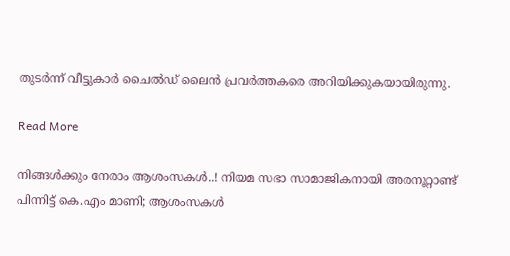തുടർന്ന് വീട്ടുകാർ ചൈൽഡ് ലൈന്‍ പ്രവർത്തകരെ അറിയിക്കുകയായിരുന്നു.

Read More

നിങ്ങൾക്കും നേരാം ആശംസകൾ..! നിയമ സഭാ സാമാജികനായി അരനൂറ്റാണ്ട് പിന്നിട്ട് കെ.എം മാണി; ആശംസകൾ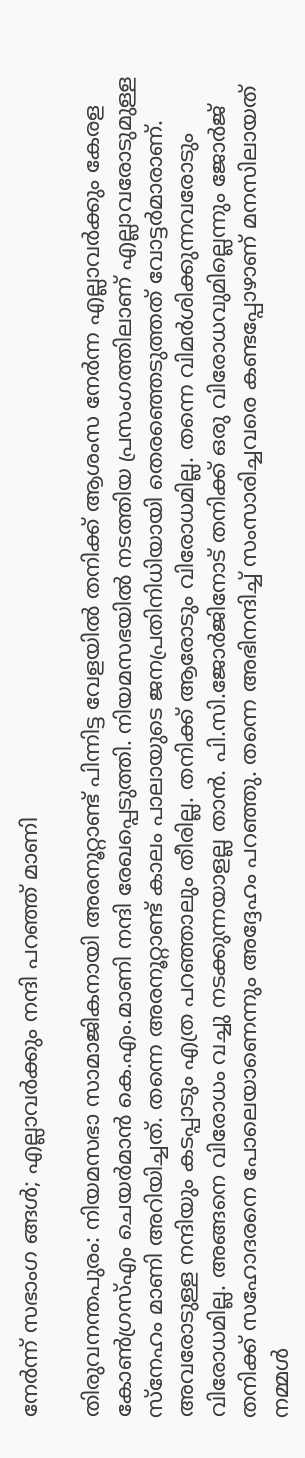നേർന്ന് സഭാംഗ ങ്ങൾ; എല്ലാവർക്കും നന്ദി പറഞ്ഞ് മാണി

തിരുവനന്തപുരം: നിയമസഭാ സാമാജികനായി അരനൂറ്റാണ്ട് പിന്നിട്ട വേളയിൽ തനിക്ക് ആശംസ നേർന്ന എല്ലാവർക്കും കേരള കോണ്‍ഗ്രസ്എം ചെയർമാൻ കെ.എം.മാണി നന്ദി രേഖപ്പെടുത്തി. നിയമസഭയിൽ നടത്തിയ പ്രസംഗത്തിലാണ് എല്ലാവരോടുമുള്ള സ്നേഹം മാണി അറിയിച്ചത്. തന്നെ അരനൂറ്റാണ്ട് കാലം പാലായുടെ ജനപ്രതിനിധിയായി തെരഞ്ഞെടുത്തത് വോട്ടർമാരാണ്. അവരോടുള്ള നന്ദിയും കടപ്പാടും എത്ര പറഞ്ഞാലും തീരില്ല. തനിക്ക് ആരോടും വിരോധമില്ല. തന്നെ വിമർശിക്കുന്നവരോടും വിരോധമില്ല. അങ്ങനെ വിരോധം വച്ചു നടക്കുന്നയാളല്ല താൻ. പി.സി.ജോർജിനോട് തനിക്ക് ഒരു വിരോധവുമില്ലെന്നും ജോർജ് തനിക്ക് സഹോദരനെ പോലെയാണെന്നും അദ്ദേഹം പറഞ്ഞു. തന്നെ അഭിനന്ദിച്ച് സംസാരിച്ചവരെ കണ്ടപ്പോഴാണ് മനസിലായത് നമ്മൾ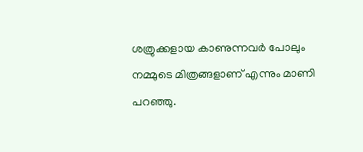ശത്രുക്കളായ കാണുന്നവർ പോലും നമ്മുടെ മിത്രങ്ങളാണ് എന്നും മാണി പറഞ്ഞു.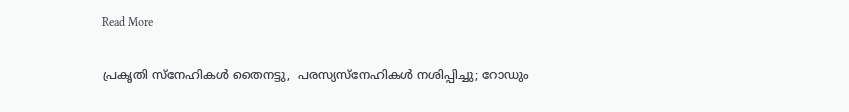Read More

പ്രകൃതി സ്നേഹികൾ തൈനട്ടു,  പരസ്യസ്നേഹികൾ നശിപ്പിച്ചു; റോഡും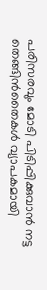പരിസരവും മോടി പിടിപ്പിക്കുവാൻ നട്ട തെങ്ങിൻതൈകൾ വ്യാപകമായി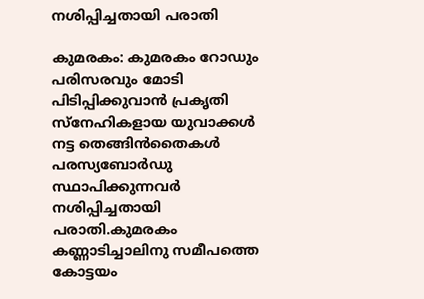നശിപ്പിച്ചതായി പരാതി

കുമരകം: കുമരകം റോഡും പരിസരവും മോടി പിടിപ്പിക്കുവാൻ പ്രകൃതി സ്നേഹികളായ യുവാക്കൾ നട്ട തെങ്ങിൻതൈകൾ പരസ്യബോർഡു സ്ഥാപിക്കുന്നവർ നശിപ്പിച്ചതായി പരാതി.കുമരകം കണ്ണാടിച്ചാലിനു സമീപത്തെ കോട്ടയം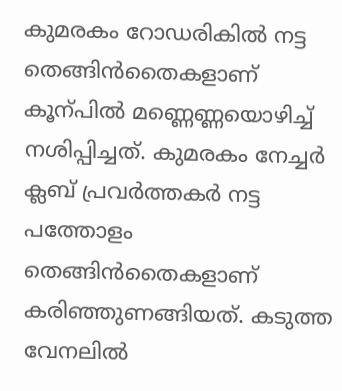കുമരകം റോഡരികിൽ നട്ട തെങ്ങിൻതൈകളാണ് കൂന്പിൽ മണ്ണെണ്ണയൊഴിച്ച് നശിപ്പിച്ചത്. കുമരകം നേച്ചർ ക്ലബ് പ്രവർത്തകർ നട്ട പത്തോളം തെങ്ങിൻതൈകളാണ് കരിഞ്ഞുണങ്ങിയത്. കടുത്ത വേനലിൽ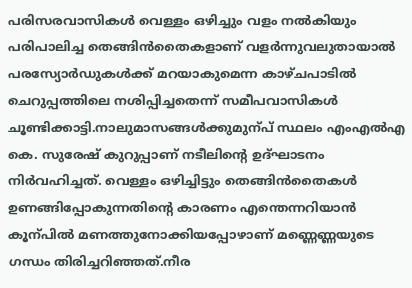പരിസരവാസികൾ വെള്ളം ഒഴിച്ചും വളം നൽകിയും പരിപാലിച്ച തെങ്ങിൻതൈകളാണ് വളർന്നുവലുതായാൽ പരസ്യോർഡുകൾക്ക് മറയാകുമെന്ന കാഴ്ചപാടിൽ ചെറുപ്പത്തിലെ നശിപ്പിച്ചതെന്ന് സമീപവാസികൾ ചൂണ്ടിക്കാട്ടി.നാലുമാസങ്ങൾക്കുമുന്പ് സ്ഥലം ‌എംഎൽഎ കെ. സുരേഷ് കുറുപ്പാണ് നടീലിന്‍റെ ഉദ്ഘാടനം നിർവഹിച്ചത്. വെള്ളം ഒഴിച്ചിട്ടും തെങ്ങിൻതൈകൾ ഉണങ്ങിപ്പോകുന്നതിന്‍റെ കാരണം എന്തെന്നറിയാൻ കൂന്പിൽ മണത്തുനോക്കിയപ്പോഴാണ് മണ്ണെണ്ണയുടെ ഗന്ധം തിരിച്ചറിഞ്ഞത്.നീര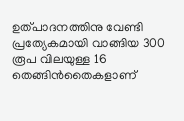ഉത്പാദനത്തിനു വേണ്ടി പ്രത്യേകമായി വാങ്ങിയ 300 രൂപ വിലയുള്ള 16 തെങ്ങിൻതൈകളാണ്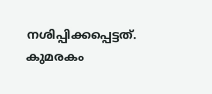നശിപ്പിക്കപ്പെട്ടത്. കുമരകം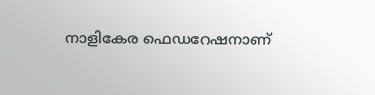നാളികേര ഫെഡറേഷനാണ്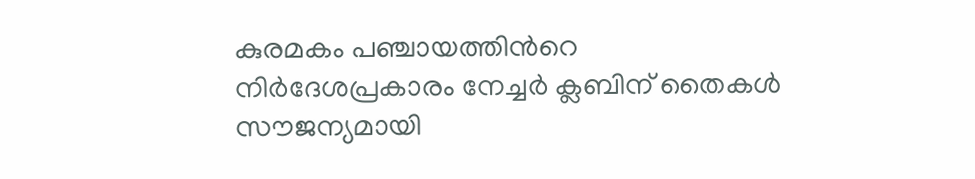കുരമകം പഞ്ചായത്തിന്‍റെ നിർദേശപ്രകാരം നേച്ചർ ക്ലബിന് തൈകൾ സൗജന്യമായി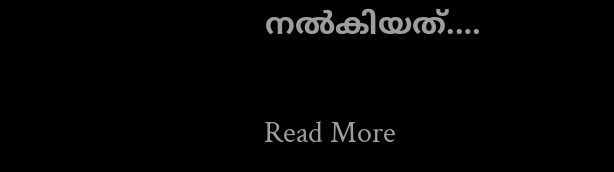നൽകിയത്.…

Read More